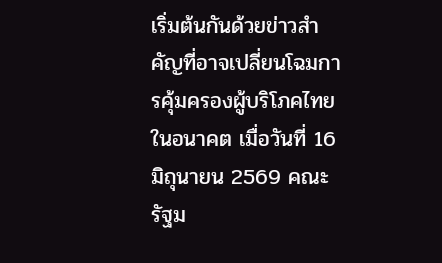เริ่มต้นกันด้วยข่าวสำคัญที่อาจเปลี่ยนโฉมการคุ้มครองผู้บริโภคไทยในอนาคต เมื่อวันที่ 16 มิถุนายน 2569 คณะรัฐม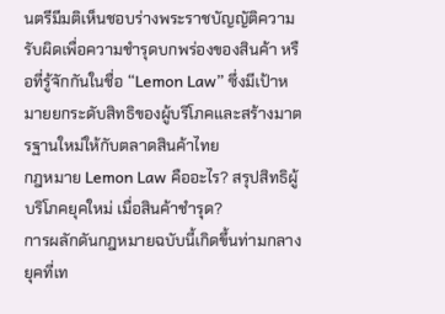นตรีมีมติเห็นชอบร่างพระราชบัญญัติความรับผิดเพื่อความชำรุดบกพร่องของสินค้า หรือที่รู้จักกันในชื่อ “Lemon Law” ซึ่งมีเป้าหมายยกระดับสิทธิของผู้บริโภคและสร้างมาตรฐานใหม่ให้กับตลาดสินค้าไทย
กฎหมาย Lemon Law คืออะไร? สรุปสิทธิผู้บริโภคยุคใหม่ เมื่อสินค้าชำรุด?
การผลักดันกฎหมายฉบับนี้เกิดขึ้นท่ามกลางยุคที่เท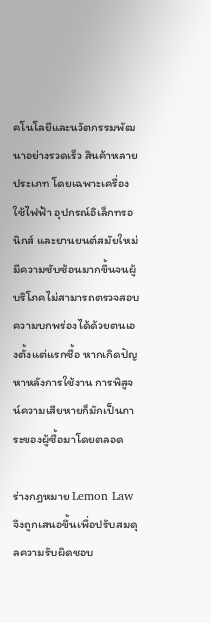คโนโลยีและนวัตกรรมพัฒนาอย่างรวดเร็ว สินค้าหลายประเภท โดยเฉพาะเครื่องใช้ไฟฟ้า อุปกรณ์อิเล็กทรอนิกส์ และยานยนต์สมัยใหม่ มีความซับซ้อนมากขึ้นจนผู้บริโภคไม่สามารถตรวจสอบความบกพร่องได้ด้วยตนเองตั้งแต่แรกซื้อ หากเกิดปัญหาหลังการใช้งาน การพิสูจน์ความเสียหายก็มักเป็นภาระของผู้ซื้อมาโดยตลอด

ร่างกฎหมาย Lemon Law จึงถูกเสนอขึ้นเพื่อปรับสมดุลความรับผิดชอบ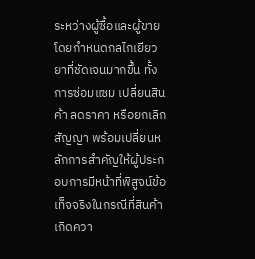ระหว่างผู้ซื้อและผู้ขาย โดยกำหนดกลไกเยียวยาที่ชัดเจนมากขึ้น ทั้งการซ่อมแซม เปลี่ยนสินค้า ลดราคา หรือยกเลิกสัญญา พร้อมเปลี่ยนหลักการสำคัญให้ผู้ประกอบการมีหน้าที่พิสูจน์ข้อเท็จจริงในกรณีที่สินค้าเกิดควา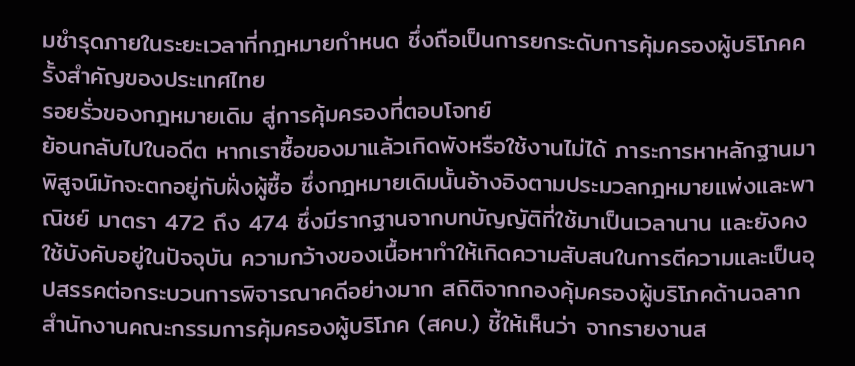มชำรุดภายในระยะเวลาที่กฎหมายกำหนด ซึ่งถือเป็นการยกระดับการคุ้มครองผู้บริโภคครั้งสำคัญของประเทศไทย
รอยรั่วของกฎหมายเดิม สู่การคุ้มครองที่ตอบโจทย์
ย้อนกลับไปในอดีต หากเราซื้อของมาแล้วเกิดพังหรือใช้งานไม่ได้ ภาระการหาหลักฐานมาพิสูจน์มักจะตกอยู่กับฝั่งผู้ซื้อ ซึ่งกฎหมายเดิมนั้นอ้างอิงตามประมวลกฎหมายแพ่งและพาณิชย์ มาตรา 472 ถึง 474 ซึ่งมีรากฐานจากบทบัญญัติที่ใช้มาเป็นเวลานาน และยังคงใช้บังคับอยู่ในปัจจุบัน ความกว้างของเนื้อหาทำให้เกิดความสับสนในการตีความและเป็นอุปสรรคต่อกระบวนการพิจารณาคดีอย่างมาก สถิติจากกองคุ้มครองผู้บริโภคด้านฉลาก สำนักงานคณะกรรมการคุ้มครองผู้บริโภค (สคบ.) ชี้ให้เห็นว่า จากรายงานส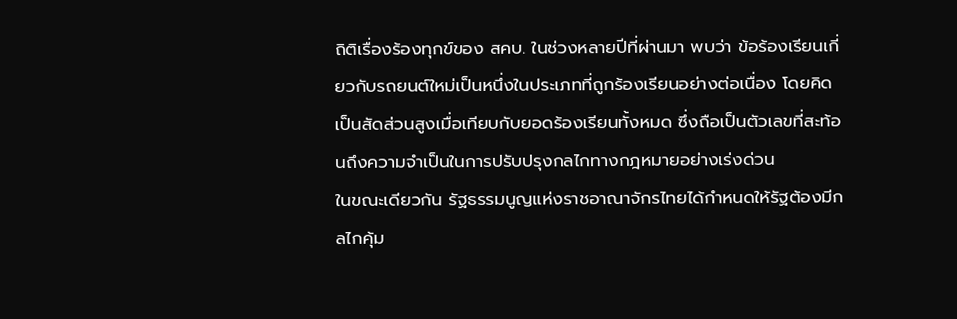ถิติเรื่องร้องทุกข์ของ สคบ. ในช่วงหลายปีที่ผ่านมา พบว่า ข้อร้องเรียนเกี่ยวกับรถยนต์ใหม่เป็นหนึ่งในประเภทที่ถูกร้องเรียนอย่างต่อเนื่อง โดยคิดเป็นสัดส่วนสูงเมื่อเทียบกับยอดร้องเรียนทั้งหมด ซึ่งถือเป็นตัวเลขที่สะท้อนถึงความจำเป็นในการปรับปรุงกลไกทางกฎหมายอย่างเร่งด่วน
ในขณะเดียวกัน รัฐธรรมนูญแห่งราชอาณาจักรไทยได้กำหนดให้รัฐต้องมีกลไกคุ้ม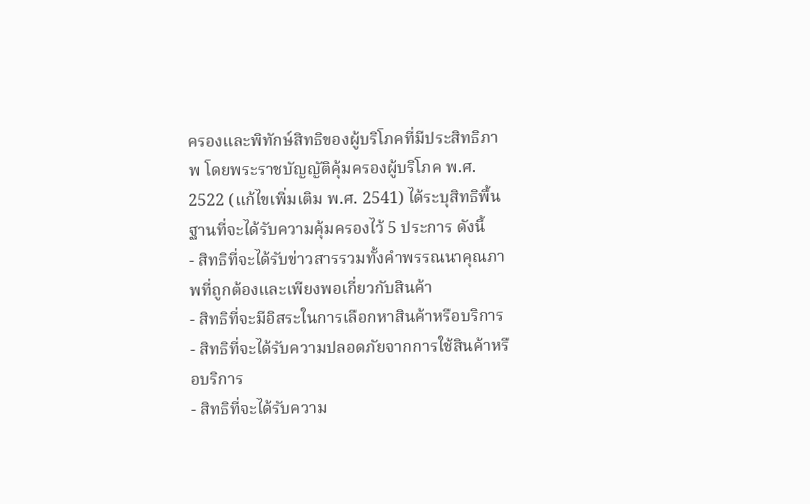ครองและพิทักษ์สิทธิของผู้บริโภคที่มีประสิทธิภาพ โดยพระราชบัญญัติคุ้มครองผู้บริโภค พ.ศ. 2522 (แก้ไขเพิ่มเติม พ.ศ. 2541) ได้ระบุสิทธิพื้นฐานที่จะได้รับความคุ้มครองไว้ 5 ประการ ดังนี้
- สิทธิที่จะได้รับข่าวสารรวมทั้งคำพรรณนาคุณภาพที่ถูกต้องและเพียงพอเกี่ยวกับสินค้า
- สิทธิที่จะมีอิสระในการเลือกหาสินค้าหรือบริการ
- สิทธิที่จะได้รับความปลอดภัยจากการใช้สินค้าหรือบริการ
- สิทธิที่จะได้รับความ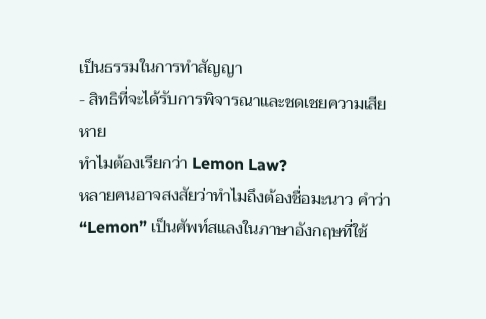เป็นธรรมในการทำสัญญา
- สิทธิที่จะได้รับการพิจารณาและชดเชยความเสียหาย
ทำไมต้องเรียกว่า Lemon Law?
หลายคนอาจสงสัยว่าทำไมถึงต้องชื่อมะนาว คำว่า “Lemon” เป็นศัพท์สแลงในภาษาอังกฤษที่ใช้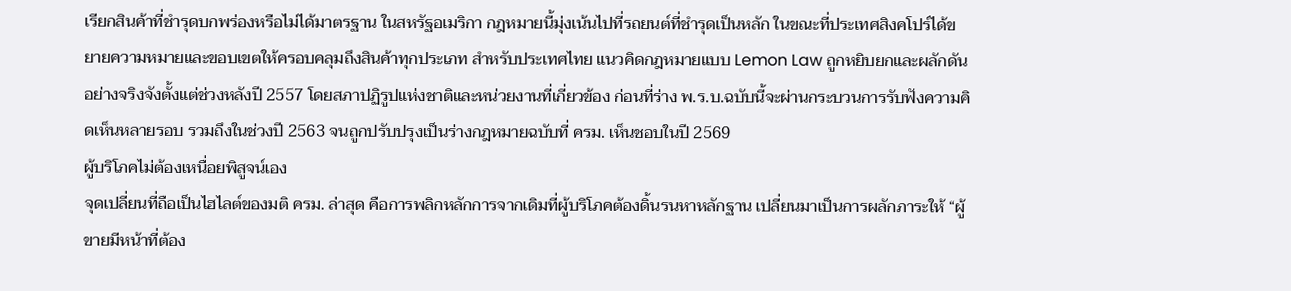เรียกสินค้าที่ชำรุดบกพร่องหรือไม่ได้มาตรฐาน ในสหรัฐอเมริกา กฎหมายนี้มุ่งเน้นไปที่รถยนต์ที่ชำรุดเป็นหลัก ในขณะที่ประเทศสิงคโปร์ได้ขยายความหมายและขอบเขตให้ครอบคลุมถึงสินค้าทุกประเภท สำหรับประเทศไทย แนวคิดกฎหมายแบบ Lemon Law ถูกหยิบยกและผลักดันอย่างจริงจังตั้งแต่ช่วงหลังปี 2557 โดยสภาปฏิรูปแห่งชาติและหน่วยงานที่เกี่ยวข้อง ก่อนที่ร่าง พ.ร.บ.ฉบับนี้จะผ่านกระบวนการรับฟังความคิดเห็นหลายรอบ รวมถึงในช่วงปี 2563 จนถูกปรับปรุงเป็นร่างกฎหมายฉบับที่ ครม. เห็นชอบในปี 2569
ผู้บริโภคไม่ต้องเหนื่อยพิสูจน์เอง
จุดเปลี่ยนที่ถือเป็นไฮไลต์ของมติ ครม. ล่าสุด คือการพลิกหลักการจากเดิมที่ผู้บริโภคต้องดิ้นรนหาหลักฐาน เปลี่ยนมาเป็นการผลักภาระให้ “ผู้ขายมีหน้าที่ต้อง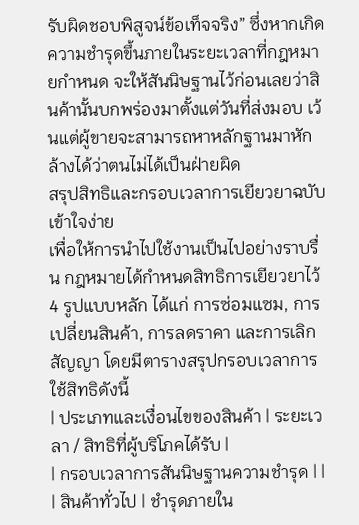รับผิดชอบพิสูจน์ข้อเท็จจริง” ซึ่งหากเกิดความชำรุดขึ้นภายในระยะเวลาที่กฎหมายกำหนด จะให้สันนิษฐานไว้ก่อนเลยว่าสินค้านั้นบกพร่องมาตั้งแต่วันที่ส่งมอบ เว้นแต่ผู้ขายจะสามารถหาหลักฐานมาหักล้างได้ว่าตนไม่ได้เป็นฝ่ายผิด
สรุปสิทธิและกรอบเวลาการเยียวยาฉบับเข้าใจง่าย
เพื่อให้การนำไปใช้งานเป็นไปอย่างราบรื่น กฎหมายได้กำหนดสิทธิการเยียวยาไว้ 4 รูปแบบหลัก ได้แก่ การซ่อมแซม, การเปลี่ยนสินค้า, การลดราคา และการเลิกสัญญา โดยมีตารางสรุปกรอบเวลาการใช้สิทธิดังนี้
| ประเภทและเงื่อนไขของสินค้า | ระยะเวลา / สิทธิที่ผู้บริโภคได้รับ |
| กรอบเวลาการสันนิษฐานความชำรุด | |
| สินค้าทั่วไป | ชำรุดภายใน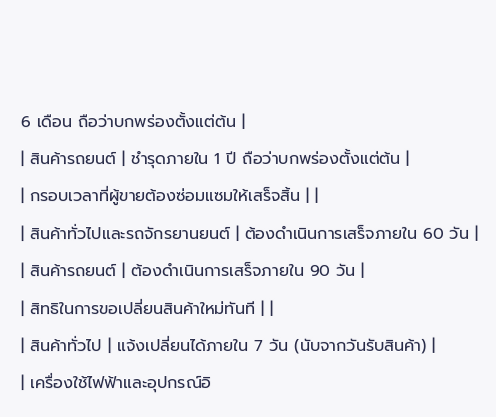6 เดือน ถือว่าบกพร่องตั้งแต่ต้น |
| สินค้ารถยนต์ | ชำรุดภายใน 1 ปี ถือว่าบกพร่องตั้งแต่ต้น |
| กรอบเวลาที่ผู้ขายต้องซ่อมแซมให้เสร็จสิ้น | |
| สินค้าทั่วไปและรถจักรยานยนต์ | ต้องดำเนินการเสร็จภายใน 60 วัน |
| สินค้ารถยนต์ | ต้องดำเนินการเสร็จภายใน 90 วัน |
| สิทธิในการขอเปลี่ยนสินค้าใหม่ทันที | |
| สินค้าทั่วไป | แจ้งเปลี่ยนได้ภายใน 7 วัน (นับจากวันรับสินค้า) |
| เครื่องใช้ไฟฟ้าและอุปกรณ์อิ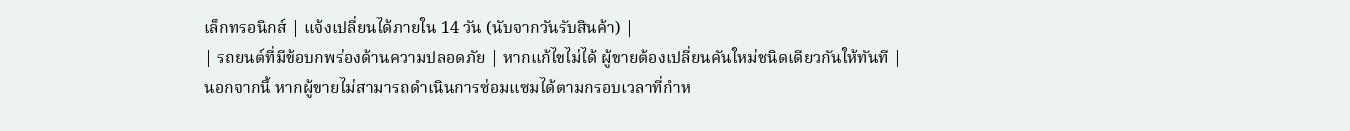เล็กทรอนิกส์ | แจ้งเปลี่ยนได้ภายใน 14 วัน (นับจากวันรับสินค้า) |
| รถยนต์ที่มีข้อบกพร่องด้านความปลอดภัย | หากแก้ไขไม่ได้ ผู้ขายต้องเปลี่ยนคันใหม่ชนิดเดียวกันให้ทันที |
นอกจากนี้ หากผู้ขายไม่สามารถดำเนินการซ่อมแซมได้ตามกรอบเวลาที่กำห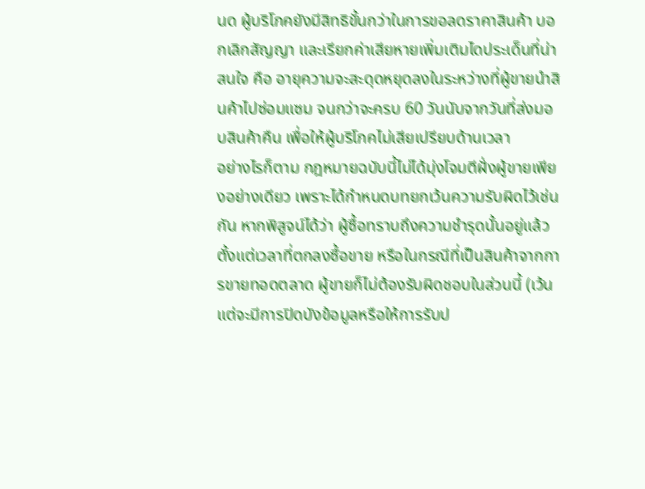นด ผู้บริโภคยังมีสิทธิขั้นกว่าในการขอลดราคาสินค้า บอกเลิกสัญญา และเรียกค่าเสียหายเพิ่มเติมไดประเด็นที่น่าสนใจ คือ อายุความจะสะดุดหยุดลงในระหว่างที่ผู้ขายนำสินค้าไปซ่อมแซม จนกว่าจะครบ 60 วันนับจากวันที่ส่งมอบสินค้าคืน เพื่อให้ผู้บริโภคไม่เสียเปรียบด้านเวลา
อย่างไรก็ตาม กฎหมายฉบับนี้ไม่ได้มุ่งโจมตีฝั่งผู้ขายเพียงอย่างเดียว เพราะได้กำหนดบทยกเว้นความรับผิดไว้เช่นกัน หากพิสูจน์ได้ว่า ผู้ซื้อทราบถึงความชำรุดนั้นอยู่แล้วตั้งแต่เวลาที่ตกลงซื้อขาย หรือในกรณีที่เป็นสินค้าจากการขายทอดตลาด ผู้ขายก็ไม่ต้องรับผิดชอบในส่วนนี้ (เว้นแต่จะมีการปิดบังข้อมูลหรือให้การรับป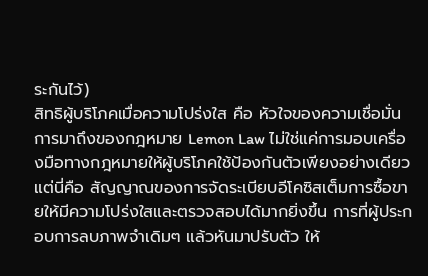ระกันไว้)
สิทธิผู้บริโภคเมื่อความโปร่งใส คือ หัวใจของความเชื่อมั่น
การมาถึงของกฎหมาย Lemon Law ไม่ใช่แค่การมอบเครื่องมือทางกฎหมายให้ผู้บริโภคใช้ป้องกันตัวเพียงอย่างเดียว แต่นี่คือ สัญญาณของการจัดระเบียบอีโคซิสเต็มการซื้อขายให้มีความโปร่งใสและตรวจสอบได้มากยิ่งขึ้น การที่ผู้ประกอบการลบภาพจำเดิมๆ แล้วหันมาปรับตัว ให้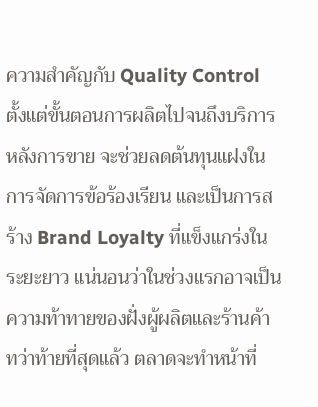ความสำคัญกับ Quality Control ตั้งแต่ขั้นตอนการผลิตไปจนถึงบริการหลังการขาย จะช่วยลดต้นทุนแฝงในการจัดการข้อร้องเรียน และเป็นการสร้าง Brand Loyalty ที่แข็งแกร่งในระยะยาว แน่นอนว่าในช่วงแรกอาจเป็นความท้าทายของฝั่งผู้ผลิตและร้านค้า ทว่าท้ายที่สุดแล้ว ตลาดจะทำหน้าที่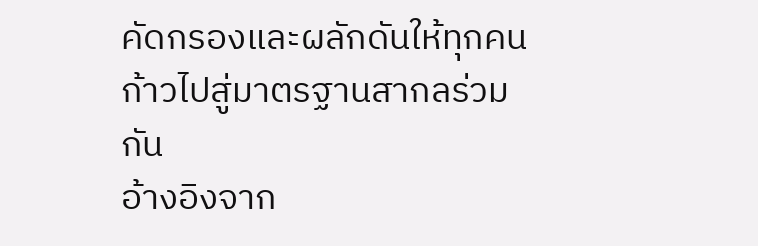คัดกรองและผลักดันให้ทุกคนก้าวไปสู่มาตรฐานสากลร่วมกัน
อ้างอิงจาก